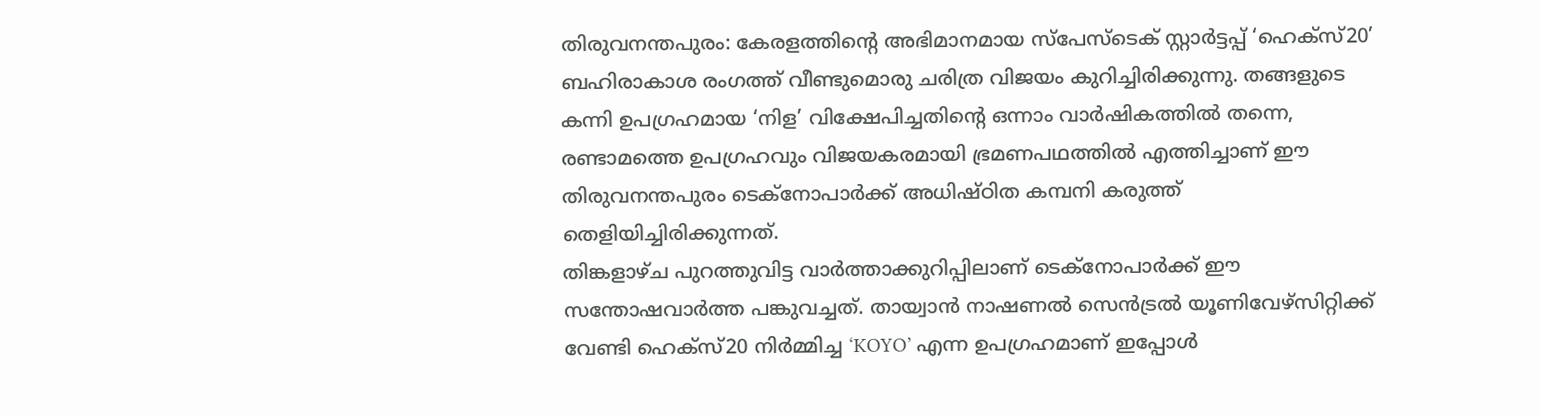തിരുവനന്തപുരം: കേരളത്തിൻ്റെ അഭിമാനമായ സ്പേസ്ടെക് സ്റ്റാർട്ടപ്പ് ‘ഹെക്സ്20’ ബഹിരാകാശ രംഗത്ത് വീണ്ടുമൊരു ചരിത്ര വിജയം കുറിച്ചിരിക്കുന്നു. തങ്ങളുടെ കന്നി ഉപഗ്രഹമായ ‘നിള’ വിക്ഷേപിച്ചതിൻ്റെ ഒന്നാം വാർഷികത്തിൽ തന്നെ, രണ്ടാമത്തെ ഉപഗ്രഹവും വിജയകരമായി ഭ്രമണപഥത്തിൽ എത്തിച്ചാണ് ഈ തിരുവനന്തപുരം ടെക്നോപാർക്ക് അധിഷ്ഠിത കമ്പനി കരുത്ത് തെളിയിച്ചിരിക്കുന്നത്.
തിങ്കളാഴ്ച പുറത്തുവിട്ട വാർത്താക്കുറിപ്പിലാണ് ടെക്നോപാർക്ക് ഈ സന്തോഷവാർത്ത പങ്കുവച്ചത്. തായ്വാൻ നാഷണൽ സെൻട്രൽ യൂണിവേഴ്സിറ്റിക്ക് വേണ്ടി ഹെക്സ്20 നിർമ്മിച്ച ‘KOYO’ എന്ന ഉപഗ്രഹമാണ് ഇപ്പോൾ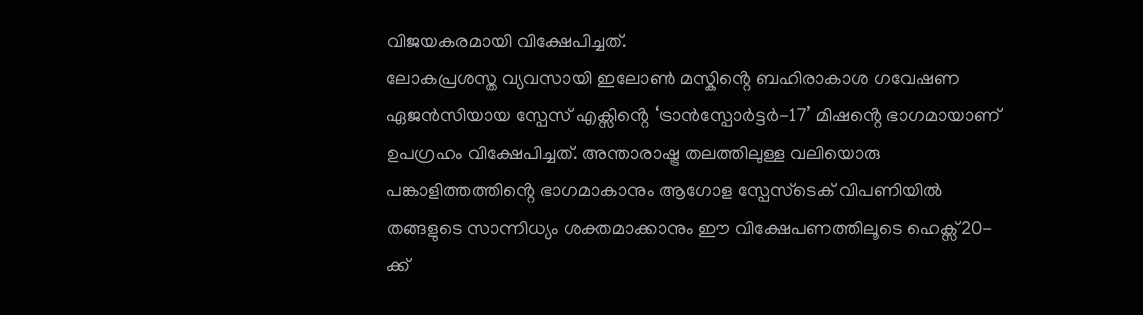വിജയകരമായി വിക്ഷേപിച്ചത്.
ലോകപ്രശസ്ത വ്യവസായി ഇലോൺ മസ്കിൻ്റെ ബഹിരാകാശ ഗവേഷണ ഏജൻസിയായ സ്പേസ് എക്സിൻ്റെ ‘ട്രാൻസ്പോർട്ടർ-17’ മിഷൻ്റെ ഭാഗമായാണ് ഉപഗ്രഹം വിക്ഷേപിച്ചത്. അന്താരാഷ്ട്ര തലത്തിലുള്ള വലിയൊരു പങ്കാളിത്തത്തിൻ്റെ ഭാഗമാകാനും ആഗോള സ്പേസ്ടെക് വിപണിയിൽ തങ്ങളുടെ സാന്നിധ്യം ശക്തമാക്കാനും ഈ വിക്ഷേപണത്തിലൂടെ ഹെക്സ്20-ക്ക്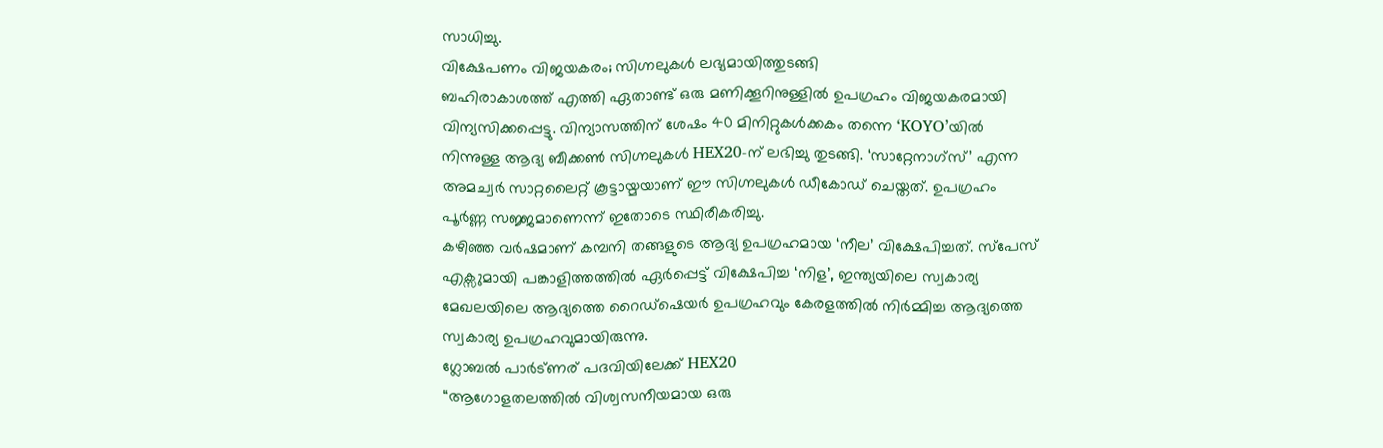സാധിച്ചു.
വിക്ഷേപണം വിജയകരം; സിഗ്നലുകൾ ലഭ്യമായിത്തുടങ്ങി
ബഹിരാകാശത്ത് എത്തി ഏതാണ്ട് ഒരു മണിക്കൂറിനുള്ളിൽ ഉപഗ്രഹം വിജയകരമായി വിന്യസിക്കപ്പെട്ടു. വിന്യാസത്തിന് ശേഷം 40 മിനിറ്റുകൾക്കകം തന്നെ ‘KOYO’യിൽ നിന്നുള്ള ആദ്യ ബീക്കൺ സിഗ്നലുകൾ HEX20-ന് ലഭിച്ചു തുടങ്ങി. ‘സാറ്റേനാഗ്സ്’ എന്ന അമച്വർ സാറ്റലൈറ്റ് കൂട്ടായ്മയാണ് ഈ സിഗ്നലുകൾ ഡീകോഡ് ചെയ്തത്. ഉപഗ്രഹം പൂർണ്ണ സജ്ജമാണെന്ന് ഇതോടെ സ്ഥിരീകരിച്ചു.
കഴിഞ്ഞ വർഷമാണ് കമ്പനി തങ്ങളുടെ ആദ്യ ഉപഗ്രഹമായ ‘നീല’ വിക്ഷേപിച്ചത്. സ്പേസ് എക്സുമായി പങ്കാളിത്തത്തിൽ ഏർപ്പെട്ട് വിക്ഷേപിച്ച ‘നിള’, ഇന്ത്യയിലെ സ്വകാര്യ മേഖലയിലെ ആദ്യത്തെ റൈഡ്ഷെയർ ഉപഗ്രഹവും കേരളത്തിൽ നിർമ്മിച്ച ആദ്യത്തെ സ്വകാര്യ ഉപഗ്രഹവുമായിരുന്നു.
ഗ്ലോബൽ പാർട്ണര് പദവിയിലേക്ക് HEX20
“ആഗോളതലത്തിൽ വിശ്വസനീയമായ ഒരു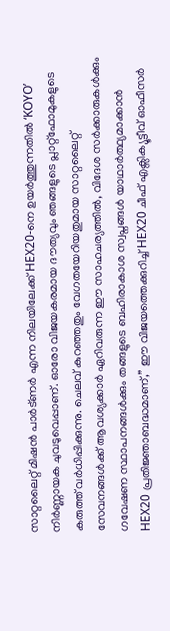സാറ്റലൈറ്റ് മിഷൻ പാർട്ണർ എന്ന നിലയിലേക്ക് HEX20-നെ ഉയർത്തുന്നതിൽ ‘KOYO’ നിർണ്ണായക ചുവടുവെപ്പാണ്. ഓരോ വിജയകരമായ ദൗത്യവും ഞങ്ങളുടെ പ്ലാറ്റ്ഫോമുകളുടെ കരുത്ത് വർധിപ്പിക്കുന്നു. ചെലവ് കുറഞ്ഞതും വേഗതയേറിയതുമായ സാറ്റലൈറ്റ് സേവനങ്ങൾക്ക് ആവശ്യക്കാർ ഏറിവരുന്ന ഈ സാഹചര്യത്തിൽ, വിദേശ സർക്കാരുകൾക്കും ഗവേഷണ സ്ഥാപനങ്ങൾക്കും തങ്ങളുടെ ബഹിരാകാശ സ്വപ്നങ്ങൾ യാഥാർത്ഥ്യമാക്കാൻ HEX20 പ്രതിജ്ഞാബദ്ധമാണ്,” ഈ വിജയത്തെക്കുറിച്ച് HEX20 ചീഫ് എക്സിക്യൂട്ടീവ് ഓഫീസർ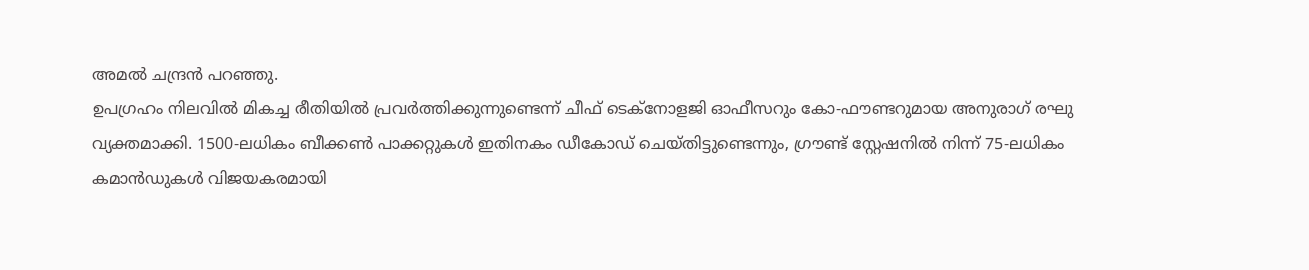അമൽ ചന്ദ്രൻ പറഞ്ഞു.
ഉപഗ്രഹം നിലവിൽ മികച്ച രീതിയിൽ പ്രവർത്തിക്കുന്നുണ്ടെന്ന് ചീഫ് ടെക്നോളജി ഓഫീസറും കോ-ഫൗണ്ടറുമായ അനുരാഗ് രഘു വ്യക്തമാക്കി. 1500-ലധികം ബീക്കൺ പാക്കറ്റുകൾ ഇതിനകം ഡീകോഡ് ചെയ്തിട്ടുണ്ടെന്നും, ഗ്രൗണ്ട് സ്റ്റേഷനിൽ നിന്ന് 75-ലധികം കമാൻഡുകൾ വിജയകരമായി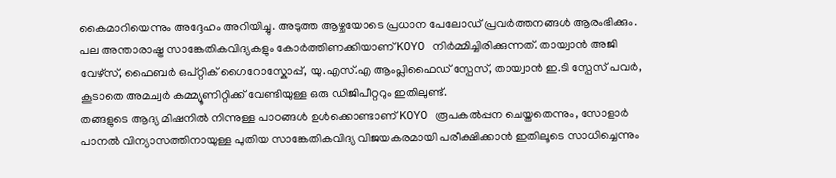കൈമാറിയെന്നും അദ്ദേഹം അറിയിച്ചു. അടുത്ത ആഴ്ചയോടെ പ്രധാന പേലോഡ് പ്രവർത്തനങ്ങൾ ആരംഭിക്കും.
പല അന്താരാഷ്ട്ര സാങ്കേതികവിദ്യകളും കോർത്തിണക്കിയാണ് KOYO നിർമ്മിച്ചിരിക്കുന്നത്. തായ്വാൻ അജി വേഴ്സ്, ഫൈബർ ഒപ്റ്റിക് ഗൈറോസ്കോപ്പ്, യു.എസ്.എ ആംപ്ലിഫൈഡ് സ്പേസ്, തായ്വാൻ ഇ.ടി സ്പേസ് പവർ, കൂടാതെ അമച്വർ കമ്മ്യൂണിറ്റിക്ക് വേണ്ടിയുള്ള ഒരു ഡിജിപീറ്ററും ഇതിലുണ്ട്.
തങ്ങളുടെ ആദ്യ മിഷനിൽ നിന്നുള്ള പാഠങ്ങൾ ഉൾക്കൊണ്ടാണ് KOYO രൂപകൽപ്പന ചെയ്തതെന്നും, സോളാർ പാനൽ വിന്യാസത്തിനായുള്ള പുതിയ സാങ്കേതികവിദ്യ വിജയകരമായി പരീക്ഷിക്കാൻ ഇതിലൂടെ സാധിച്ചെന്നും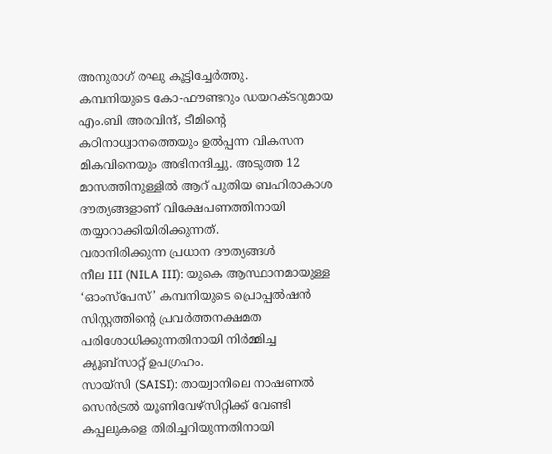അനുരാഗ് രഘു കൂട്ടിച്ചേർത്തു.
കമ്പനിയുടെ കോ-ഫൗണ്ടറും ഡയറക്ടറുമായ എം.ബി അരവിന്ദ്, ടീമിൻ്റെ കഠിനാധ്വാനത്തെയും ഉൽപ്പന്ന വികസന മികവിനെയും അഭിനന്ദിച്ചു. അടുത്ത 12 മാസത്തിനുള്ളിൽ ആറ് പുതിയ ബഹിരാകാശ ദൗത്യങ്ങളാണ് വിക്ഷേപണത്തിനായി തയ്യാറാക്കിയിരിക്കുന്നത്.
വരാനിരിക്കുന്ന പ്രധാന ദൗത്യങ്ങൾ
നീല III (NILA III): യുകെ ആസ്ഥാനമായുള്ള ‘ഓംസ്പേസ്’ കമ്പനിയുടെ പ്രൊപ്പൽഷൻ സിസ്റ്റത്തിന്റെ പ്രവർത്തനക്ഷമത പരിശോധിക്കുന്നതിനായി നിർമ്മിച്ച ക്യൂബ്സാറ്റ് ഉപഗ്രഹം.
സായ്സി (SAISI): തായ്വാനിലെ നാഷണൽ സെൻട്രൽ യൂണിവേഴ്സിറ്റിക്ക് വേണ്ടി കപ്പലുകളെ തിരിച്ചറിയുന്നതിനായി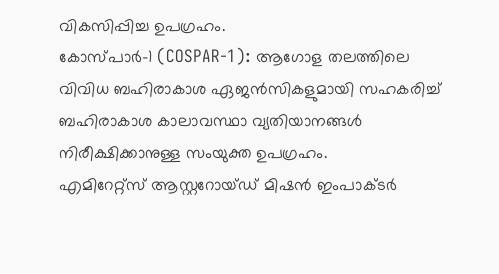വികസിപ്പിച്ച ഉപഗ്രഹം.
കോസ്പാർ-1 (COSPAR-1): ആഗോള തലത്തിലെ വിവിധ ബഹിരാകാശ ഏജൻസികളുമായി സഹകരിച്ച് ബഹിരാകാശ കാലാവസ്ഥാ വ്യതിയാനങ്ങൾ നിരീക്ഷിക്കാനുള്ള സംയുക്ത ഉപഗ്രഹം.
എമിറേറ്റ്സ് ആസ്റ്ററോയ്ഡ് മിഷൻ ഇംപാക്ടർ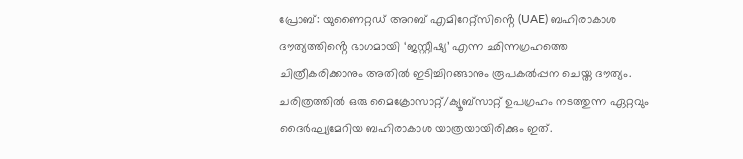പ്രോബ്: യുണൈറ്റഡ് അറബ് എമിറേറ്റ്സിൻ്റെ (UAE) ബഹിരാകാശ ദൗത്യത്തിൻ്റെ ഭാഗമായി ‘ജസ്റ്റീഷ്യ’ എന്ന ഛിന്നഗ്രഹത്തെ ചിത്രീകരിക്കാനും അതിൽ ഇടിച്ചിറങ്ങാനും രൂപകൽപ്പന ചെയ്ത ദൗത്യം.
ചരിത്രത്തിൽ ഒരു മൈക്രോസാറ്റ്/ക്യൂബ്സാറ്റ് ഉപഗ്രഹം നടത്തുന്ന ഏറ്റവും ദൈർഘ്യമേറിയ ബഹിരാകാശ യാത്രയായിരിക്കും ഇത്.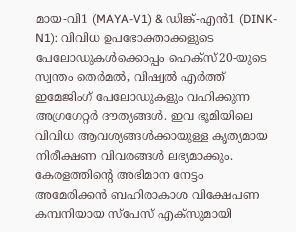മായ-വി1 (MAYA-V1) & ഡിങ്ക്-എൻ1 (DINK-N1): വിവിധ ഉപഭോക്താക്കളുടെ പേലോഡുകൾക്കൊപ്പം ഹെക്സ്20-യുടെ സ്വന്തം തെർമൽ, വിഷ്വൽ എർത്ത് ഇമേജിംഗ് പേലോഡുകളും വഹിക്കുന്ന അഗ്രഗേറ്റർ ദൗത്യങ്ങൾ. ഇവ ഭൂമിയിലെ വിവിധ ആവശ്യങ്ങൾക്കായുള്ള കൃത്യമായ നിരീക്ഷണ വിവരങ്ങൾ ലഭ്യമാക്കും.
കേരളത്തിൻ്റെ അഭിമാന നേട്ടം
അമേരിക്കൻ ബഹിരാകാശ വിക്ഷേപണ കമ്പനിയായ സ്പേസ് എക്സുമായി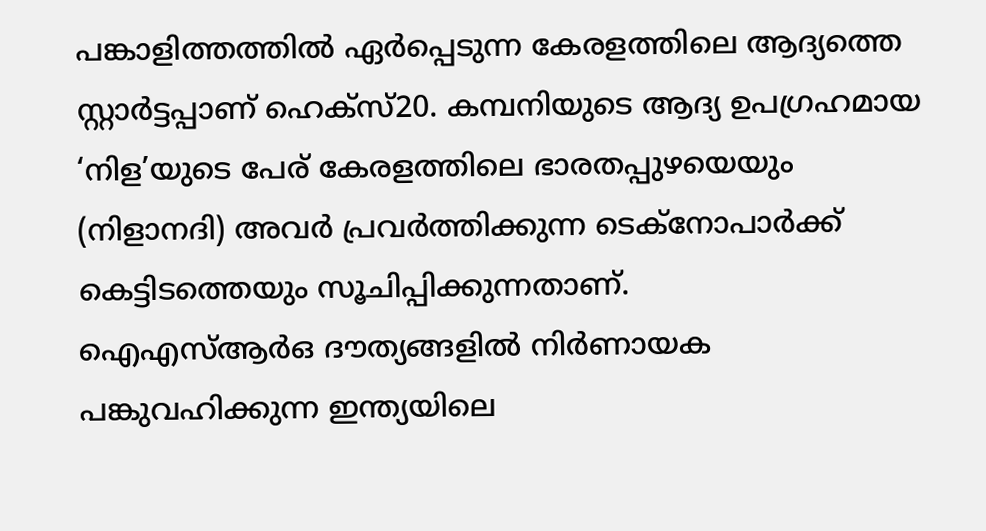പങ്കാളിത്തത്തിൽ ഏർപ്പെടുന്ന കേരളത്തിലെ ആദ്യത്തെ സ്റ്റാർട്ടപ്പാണ് ഹെക്സ്20. കമ്പനിയുടെ ആദ്യ ഉപഗ്രഹമായ ‘നിള’യുടെ പേര് കേരളത്തിലെ ഭാരതപ്പുഴയെയും (നിളാനദി) അവർ പ്രവർത്തിക്കുന്ന ടെക്നോപാർക്ക് കെട്ടിടത്തെയും സൂചിപ്പിക്കുന്നതാണ്.
ഐഎസ്ആർഒ ദൗത്യങ്ങളിൽ നിർണായക പങ്കുവഹിക്കുന്ന ഇന്ത്യയിലെ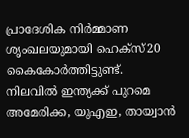പ്രാദേശിക നിർമ്മാണ ശൃംഖലയുമായി ഹെക്സ്20 കൈകോർത്തിട്ടുണ്ട്. നിലവിൽ ഇന്ത്യക്ക് പുറമെ അമേരിക്ക, യുഎഇ, തായ്വാൻ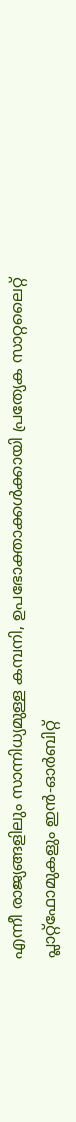എന്നീ രാജ്യങ്ങളിലും സാന്നിധ്യമുള്ള കമ്പനി, ഉപഭോക്താക്കൾക്കായി പ്രത്യേക സാറ്റലൈറ്റ് പ്ലാറ്റ്ഫോമുകളും ഇൻ-ഓർബിറ്റ്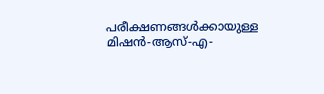പരീക്ഷണങ്ങൾക്കായുള്ള മിഷൻ-ആസ്-എ-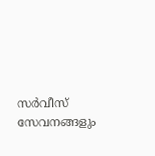സർവീസ് സേവനങ്ങളും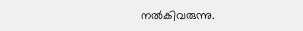നൽകിവരുന്നു.